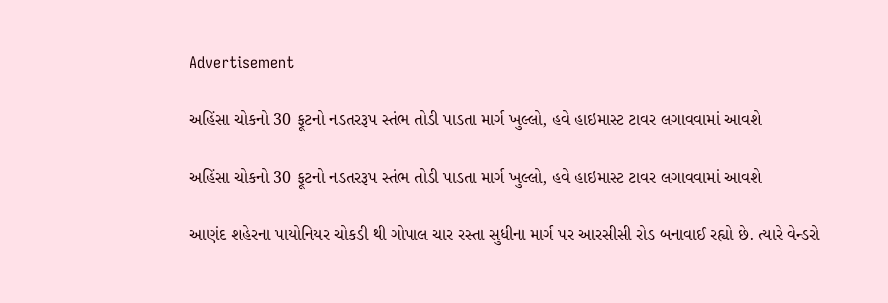Advertisement

અહિંસા ચોકનો 30 ફૂટનો નડતરરૂપ સ્તંભ તોડી પાડતા માર્ગ ખુલ્લો, હવે હાઇમાસ્ટ ટાવર લગાવવામાં આવશે

અહિંસા ચોકનો 30 ફૂટનો નડતરરૂપ સ્તંભ તોડી પાડતા માર્ગ ખુલ્લો, હવે હાઇમાસ્ટ ટાવર લગાવવામાં આવશે

આણંદ શહેરના પાયોનિયર ચોકડી થી ગોપાલ ચાર રસ્તા સુધીના માર્ગ પર આરસીસી રોડ બનાવાઈ રહ્યો છે. ત્યારે વેન્ડરો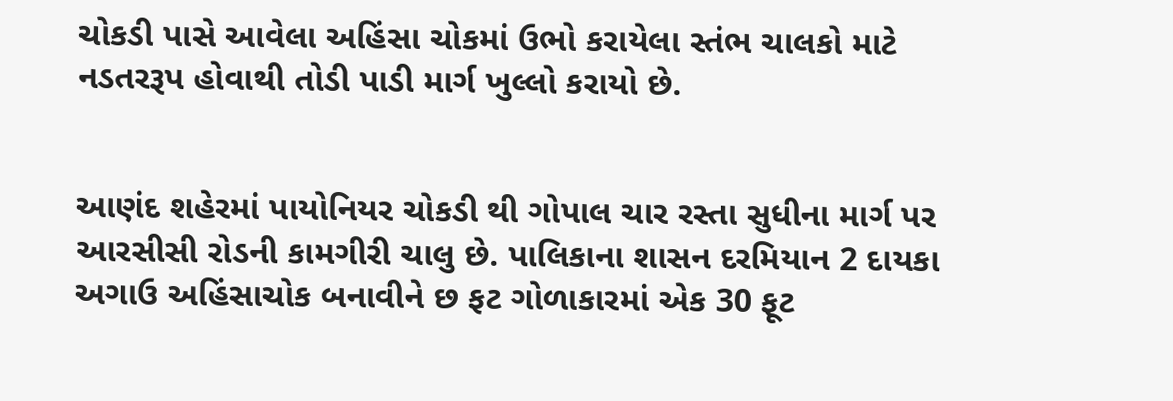ચોકડી પાસે આવેલા અહિંસા ચોકમાં ઉભો કરાયેલા સ્તંભ ચાલકો માટે નડતરરૂપ હોવાથી તોડી પાડી માર્ગ ખુલ્લો કરાયો છે.


આણંદ શહેરમાં પાયોનિયર ચોકડી થી ગોપાલ ચાર રસ્તા સુધીના માર્ગ પર આરસીસી રોડની કામગીરી ચાલુ છે. પાલિકાના શાસન દરમિયાન 2 દાયકા અગાઉ અહિંસાચોક બનાવીને છ ફટ ગોળાકારમાં એક 30 ફૂટ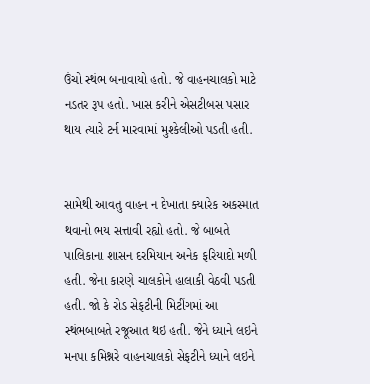ઉંચો સ્થંભ બનાવાયો હતો. જે વાહનચાલકો માટે નડતર રૂપ હતો. ખાસ કરીને એસટીબસ પસાર થાય ત્યારે ટર્ન મારવામાં મુશ્કેલીઓ પડતી હતી.


સામેથી આવતુ વાહન ન દેખાતા ક્યારેક અકસ્માત થવાનો ભય સત્તાવી રહ્યો હતો. જે બાબતે પાલિકાના શાસન દરમિયાન અનેક ફરિયાદો મળી હતી. જેના કારણે ચાલકોને હાલાકી વેઠવી પડતી હતી. જો કે રોડ સેફટીની મિટીંગમાં આ સ્થંભબાબતે રજૂઆત થઇ હતી. જેને ધ્યાને લઇને મનપા કમિશ્નરે વાહનચાલકો સેફટીને ધ્યાને લઇને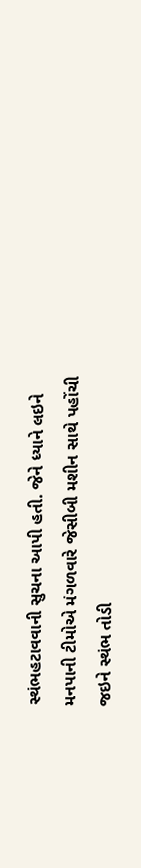સ્થંભહટાવવાની સુચના આપી હતી. જેને ધ્યાને લઇને મનપાની ટીમોએ મંગળવારે જેસીબી મશીન સાથે પહોંચી જઇને સ્થંભ તોડી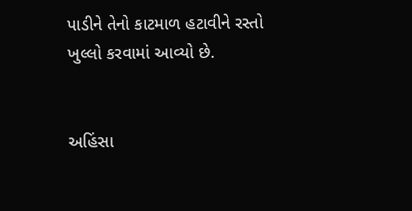પાડીને તેનો કાટમાળ હટાવીને રસ્તો ખુલ્લો કરવામાં આવ્યો છે.


અહિંસા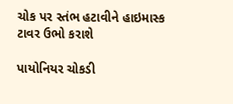ચોક પર સ્તંભ હટાવીને હાઇમાસ્ક ટાવર ઉભો કરાશે

પાયોનિયર ચોકડી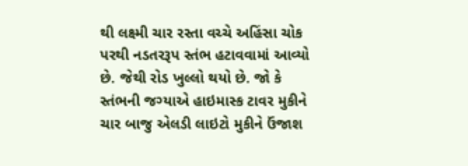થી લક્ષ્મી ચાર રસ્તા વચ્ચે અહિંસા ચોક પરથી નડતરરૂપ સ્તંભ હટાવવામાં આવ્યો છે. જેથી રોડ ખુલ્લો થયો છે. જો કે સ્તંભની જગ્યાએ હાઇમાસ્ક ટાવર મુકીને ચાર બાજુ એલડી લાઇટો મુકીને ઉંજાશ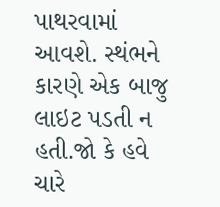પાથરવામાં આવશે. સ્થંભને કારણે એક બાજુ લાઇટ પડતી ન હતી.જો કે હવે ચારે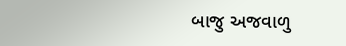બાજુ અજવાળુ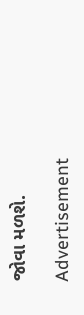જોવા મળશે.

Advertisement